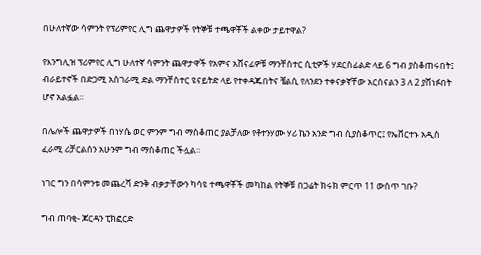በሁለተኛው ሳምንት የፕሪምየር ሊግ ጨዋታዎች የትኞቹ ተጫዋቾች ልቀው ታይተዋል?

የእንግሊዝ ፕሪምየር ሊግ ሁለተኛ ሳምንት ጨዋታዋች የአምና አሸናፊዎቹ ማንቸስተር ሲቲዎች ሃደርስፊልድ ላይ 6 ግብ ያስቆጠሩበት፤ ብራይተኖች በድጋሚ አስገራሚ ድል ማንቸስተር ዩናይትድ ላይ የተቀዳጁበትና ቼልሲ የለንደን ተቀናቃኛቸው አርሰናልን 3 ለ 2 ያሸነፉበት ሆኖ አልፏል።

በሌሎች ጨዋታዎች በነሃሴ ወር ምንም ግብ ማስቆጠር ያልቻለው የቶተንሃሙ ሃሪ ኬን አንድ ግብ ሲያስቆጥር፤ የኤቨርተኑ አዲስ ፈራሚ ሪቻርልሰን አሁንም ግብ ማስቆጠር ችሏል።

ነገር ግን በሳምንቱ መጨረሻ ድንቅ ብቃታቸውን ካሳዩ ተጫዋቾች መካከል የትኞቹ በጋሬት ክሩክ ምርጥ 11 ውስጥ ገቡ?

ግብ ጠባቂ- ጆርዳን ፒክፎርድ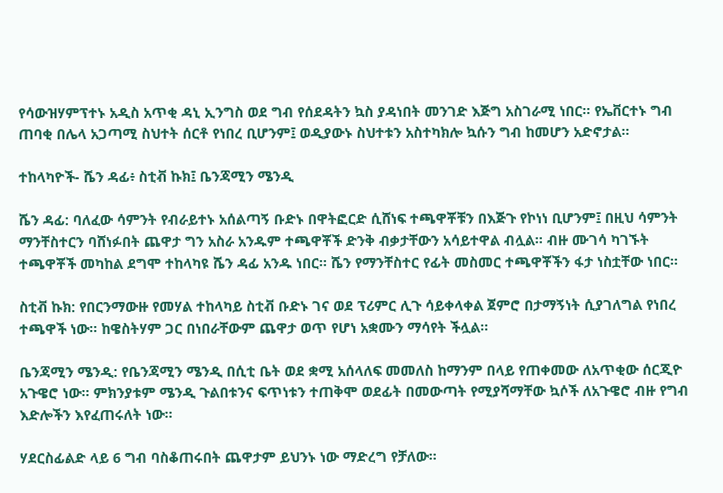የሳውዝሃምፕተኑ አዲስ አጥቂ ዳኒ ኢንግስ ወደ ግብ የሰደዳትን ኳስ ያዳነበት መንገድ እጅግ አስገራሚ ነበር። የኤቨርተኑ ግብ ጠባቂ በሌላ አጋጣሚ ስህተት ሰርቶ የነበረ ቢሆንም፤ ወዲያውኑ ስህተቱን አስተካክሎ ኳሱን ግብ ከመሆን አድኖታል።

ተከላካዮች- ሼን ዳፊ፥ ስቲቭ ኩክ፤ ቤንጃሚን ሜንዲ

ሼን ዳፊ: ባለፈው ሳምንት የብራይተኑ አሰልጣኝ ቡድኑ በዋትፎርድ ሲሸነፍ ተጫዋቾቹን በእጅጉ የኮነነ ቢሆንም፤ በዚህ ሳምንት ማንቸስተርን ባሸነፉበት ጨዋታ ግን አስራ አንዱም ተጫዋቾች ድንቅ ብቃታቸውን አሳይተዋል ብሏል። ብዙ ሙገሳ ካገኙት ተጫዋቾች መካከል ደግሞ ተከላካዩ ሼን ዳፊ አንዱ ነበር። ሼን የማንቸስተር የፊት መስመር ተጫዋቾችን ፋታ ነስቷቸው ነበር።

ስቲቭ ኩክ: የበርንማውዙ የመሃል ተከላካይ ስቲቭ ቡድኑ ገና ወደ ፕሪምር ሊጉ ሳይቀላቀል ጀምሮ በታማኝነት ሲያገለግል የነበረ ተጫዋች ነው። ከዌስትሃም ጋር በነበራቸውም ጨዋታ ወጥ የሆነ አቋሙን ማሳየት ችሏል።

ቤንጃሚን ሜንዲ: የቤንጃሚን ሜንዲ በሲቲ ቤት ወደ ቋሚ አሰላለፍ መመለስ ከማንም በላይ የጠቀመው ለአጥቂው ሰርጂዮ አጉዌሮ ነው። ምክንያቱም ሜንዲ ጉልበቱንና ፍጥነቱን ተጠቅሞ ወደፊት በመውጣት የሚያሻማቸው ኳሶች ለአጉዌሮ ብዙ የግብ እድሎችን እየፈጠሩለት ነው።

ሃደርስፊልድ ላይ 6 ግብ ባስቆጠሩበት ጨዋታም ይህንኑ ነው ማድረግ የቻለው።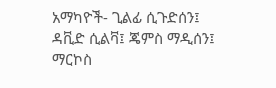አማካዮች- ጊልፊ ሲጉድሰን፤ ዳቪድ ሲልቫ፤ ጄምስ ማዲሰን፤ ማርኮስ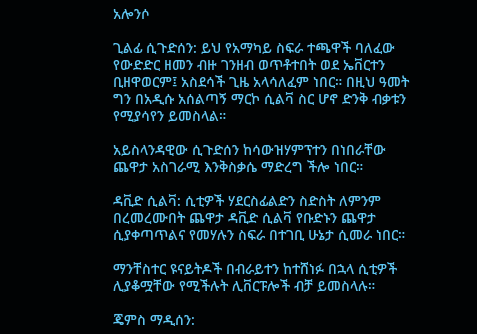አሎንሶ

ጊልፊ ሲጉድሰን: ይህ የአማካይ ስፍራ ተጫዋች ባለፈው የውድድር ዘመን ብዙ ገንዘብ ወጥቶተበት ወደ ኤቨርተን ቢዘዋወርም፤ አስደሳች ጊዜ አላሳለፈም ነበር። በዚህ ዓመት ግን በአዲሱ አሰልጣኝ ማርኮ ሲልቫ ስር ሆኖ ድንቅ ብቃቱን የሚያሳየን ይመስላል።

አይስላንዳዊው ሲጉድሰን ከሳውዝሃምፕተን በነበራቸው ጨዋታ አስገራሚ እንቅስቃሴ ማድረግ ችሎ ነበር።

ዳቪድ ሲልቫ: ሲቲዎች ሃደርስፊልድን ስድስት ለምንም በረመረሙበት ጨዋታ ዳቪድ ሲልቫ የቡድኑን ጨዋታ ሲያቀጣጥልና የመሃሉን ስፍራ በተገቢ ሁኔታ ሲመራ ነበር።

ማንቸስተር ዩናይትዶች በብራይተን ከተሸነፉ በኋላ ሲቲዎች ሊያቆሟቸው የሚችሉት ሊቨርፑሎች ብቻ ይመስላሉ።

ጄምስ ማዲሰን: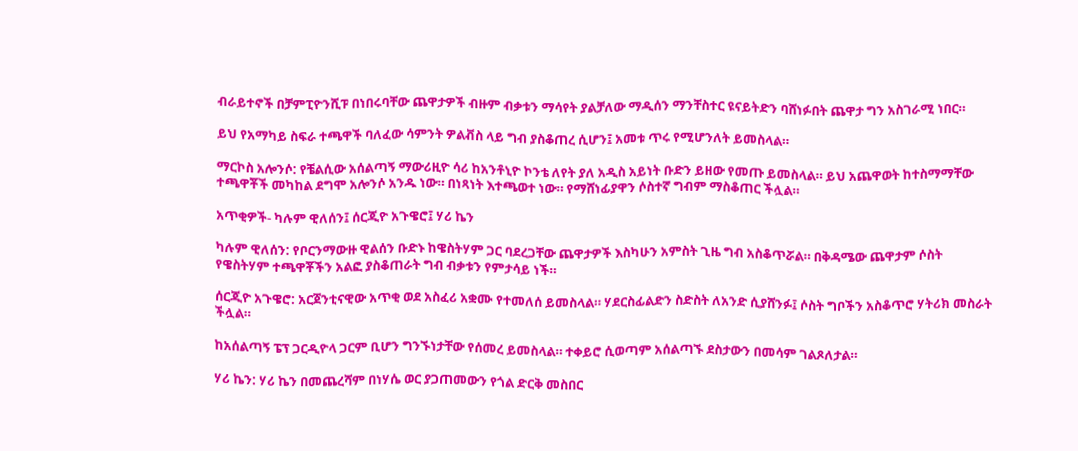ብራይተኖች በቻምፒዮንሺፑ በነበሩባቸው ጨዋታዎች ብዙም ብቃቱን ማሳየት ያልቻለው ማዲሰን ማንቸስተር ዩናይትድን ባሸነፉበት ጨዋታ ግን አስገራሚ ነበር።

ይህ የአማካይ ስፍራ ተጫዋች ባለፈው ሳምንት ዎልቭስ ላይ ግብ ያስቆጠረ ሲሆን፤ አመቱ ጥሩ የሚሆንለት ይመስላል።

ማርኮስ አሎንሶ: የቼልሲው አሰልጣኝ ማውሪዚዮ ሳሪ ከአንቶኒዮ ኮንቴ ለየት ያለ አዲስ አይነት ቡድን ይዘው የመጡ ይመስላል። ይህ አጨዋወት ከተስማማቸው ተጫዋቾች መካከል ደግሞ አሎንሶ አንዱ ነው። በነጻነት እተጫወተ ነው። የማሸነፊያዋን ሶስተኛ ግብም ማስቆጠር ችሏል።

አጥቂዎች- ካሉም ዊለሰን፤ ሰርጂዮ አጉዌሮ፤ ሃሪ ኬን

ካሉም ዊለሰን: የቦርንማውዙ ዊልሰን ቡድኑ ከዌስትሃም ጋር ባደረጋቸው ጨዋታዎች እስካሁን አምስት ጊዜ ግብ አስቆጥሯል። በቅዳሜው ጨዋታም ሶስት የዌስትሃም ተጫዋቾችን አልፎ ያስቆጠራት ግብ ብቃቱን የምታሳይ ነች።

ሰርጂዮ አጉዌሮ: አርጀንቲናዊው አጥቂ ወደ አስፈሪ አቋሙ የተመለሰ ይመስላል። ሃደርስፊልድን ስድስት ለአንድ ሲያሸንፉ፤ ሶስት ግቦችን አስቆጥሮ ሃትሪክ መስራት ችሏል።

ከአሰልጣኝ ፔፕ ጋርዲዮላ ጋርም ቢሆን ግንኙነታቸው የሰመረ ይመስላል። ተቀይሮ ሲወጣም አሰልጣኙ ደስታውን በመሳም ገልጾለታል።

ሃሪ ኬን: ሃሪ ኬን በመጨረሻም በነሃሴ ወር ያጋጠመውን የጎል ድርቅ መስበር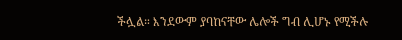ችሏል። እንደውም ያባከናቸው ሌሎች ግብ ሊሆኑ የሚችሉ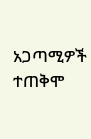አጋጣሚዎች ተጠቅሞ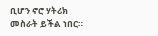ቢሆን ኖሮ ሃትሪክ መስራት ይችል ነበር።